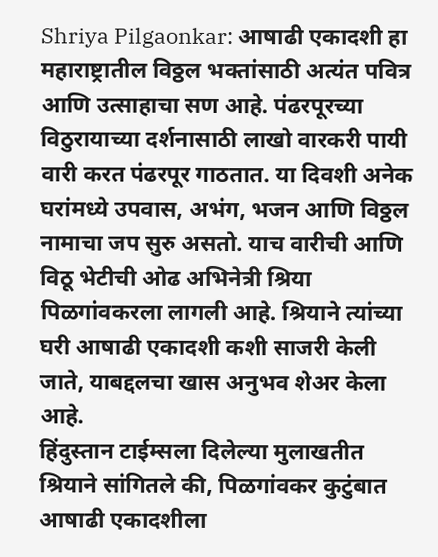Shriya Pilgaonkar: आषाढी एकादशी हा महाराष्ट्रातील विठ्ठल भक्तांसाठी अत्यंत पवित्र आणि उत्साहाचा सण आहे. पंढरपूरच्या विठुरायाच्या दर्शनासाठी लाखो वारकरी पायी वारी करत पंढरपूर गाठतात. या दिवशी अनेक घरांमध्ये उपवास, अभंग, भजन आणि विठ्ठल नामाचा जप सुरु असतो. याच वारीची आणि विठू भेटीची ओढ अभिनेत्री श्रिया पिळगांवकरला लागली आहे. श्रियाने त्यांच्या घरी आषाढी एकादशी कशी साजरी केली जाते, याबद्दलचा खास अनुभव शेअर केला आहे.
हिंदुस्तान टाईम्सला दिलेल्या मुलाखतीत श्रियाने सांगितले की, पिळगांवकर कुटुंबात आषाढी एकादशीला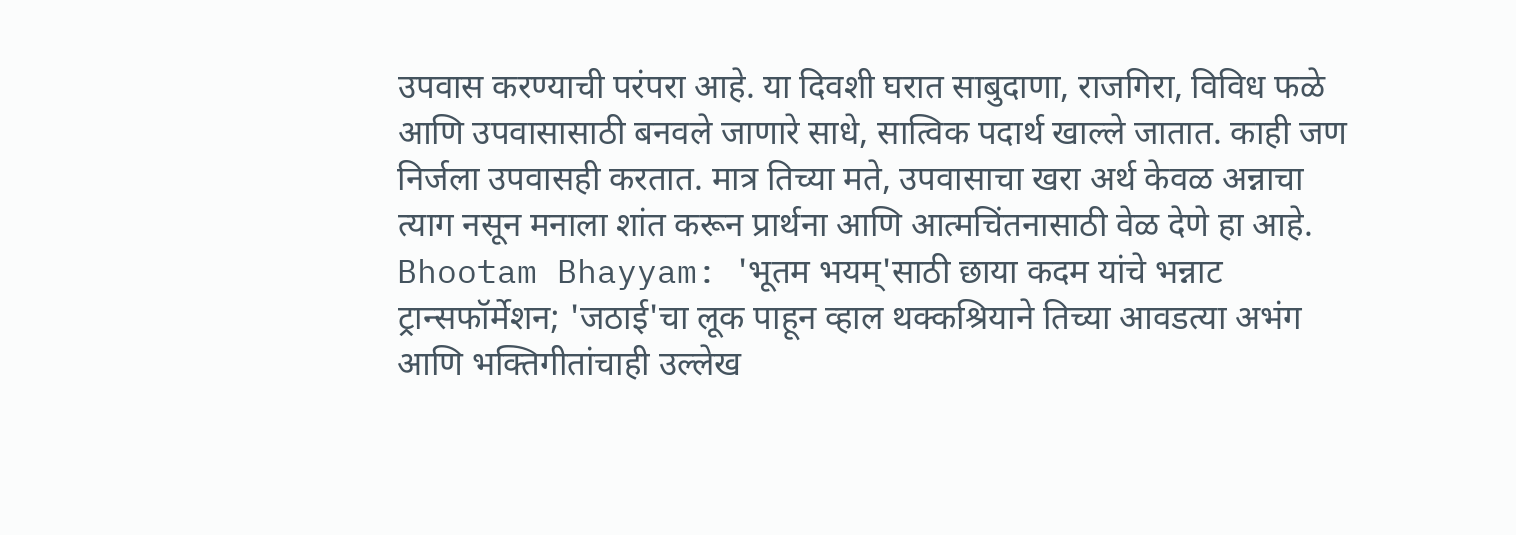उपवास करण्याची परंपरा आहे. या दिवशी घरात साबुदाणा, राजगिरा, विविध फळे आणि उपवासासाठी बनवले जाणारे साधे, सात्विक पदार्थ खाल्ले जातात. काही जण निर्जला उपवासही करतात. मात्र तिच्या मते, उपवासाचा खरा अर्थ केवळ अन्नाचा त्याग नसून मनाला शांत करून प्रार्थना आणि आत्मचिंतनासाठी वेळ देणे हा आहे.
Bhootam Bhayyam: 'भूतम भयम्'साठी छाया कदम यांचे भन्नाट ट्रान्सफॉर्मेशन; 'जठाई'चा लूक पाहून व्हाल थक्कश्रियाने तिच्या आवडत्या अभंग आणि भक्तिगीतांचाही उल्लेख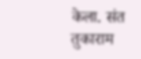केला. संत तुकाराम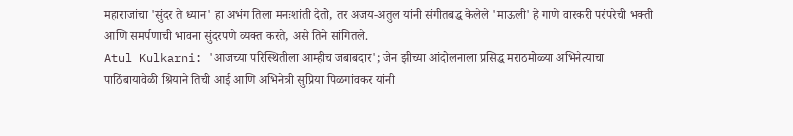महाराजांचा 'सुंदर ते ध्यान' हा अभंग तिला मनःशांती देतो, तर अजय-अतुल यांनी संगीतबद्ध केलेले 'माऊली' हे गाणे वारकरी परंपरेची भक्ती आणि समर्पणाची भावना सुंदरपणे व्यक्त करते, असे तिने सांगितले.
Atul Kulkarni: 'आजच्या परिस्थितीला आम्हीच जबाबदार'; जेन झीच्या आंदोलनाला प्रसिद्ध मराठमोळ्या अभिनेत्याचा पाठिंबायावेळी श्रियाने तिची आई आणि अभिनेत्री सुप्रिया पिळगांवकर यांनी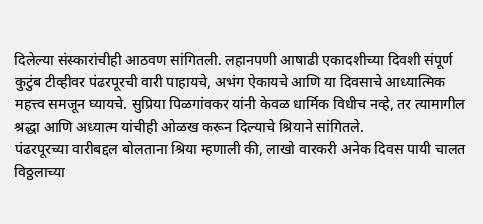दिलेल्या संस्कारांचीही आठवण सांगितली. लहानपणी आषाढी एकादशीच्या दिवशी संपूर्ण कुटुंब टीव्हीवर पंढरपूरची वारी पाहायचे, अभंग ऐकायचे आणि या दिवसाचे आध्यात्मिक महत्त्व समजून घ्यायचे. सुप्रिया पिळगांवकर यांनी केवळ धार्मिक विधीच नव्हे, तर त्यामागील श्रद्धा आणि अध्यात्म यांचीही ओळख करून दिल्याचे श्रियाने सांगितले.
पंढरपूरच्या वारीबद्दल बोलताना श्रिया म्हणाली की, लाखो वारकरी अनेक दिवस पायी चालत विठ्ठलाच्या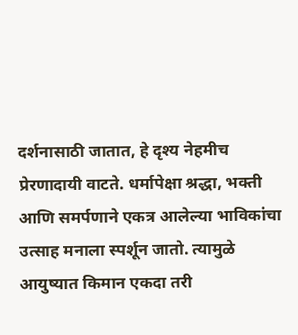दर्शनासाठी जातात, हे दृश्य नेहमीच प्रेरणादायी वाटते. धर्मापेक्षा श्रद्धा, भक्ती आणि समर्पणाने एकत्र आलेल्या भाविकांचा उत्साह मनाला स्पर्शून जातो. त्यामुळे आयुष्यात किमान एकदा तरी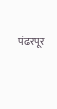पंढरपूर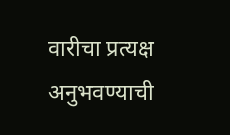वारीचा प्रत्यक्ष अनुभवण्याची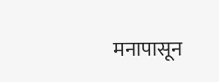मनापासून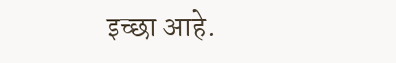इच्छा आहे.